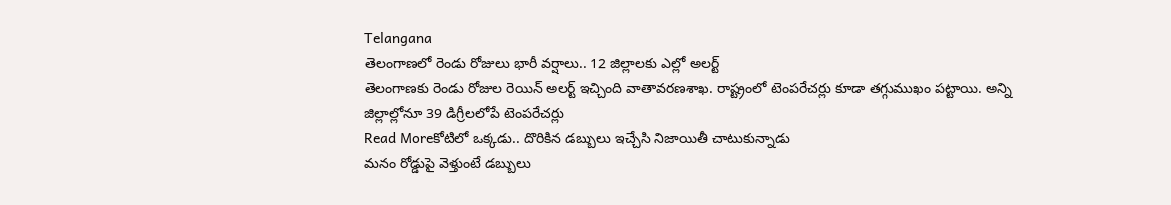Telangana
తెలంగాణలో రెండు రోజులు భారీ వర్షాలు.. 12 జిల్లాలకు ఎల్లో అలర్ట్
తెలంగాణకు రెండు రోజుల రెయిన్ అలర్ట్ ఇచ్చింది వాతావరణశాఖ. రాష్ట్రంలో టెంపరేచర్లు కూడా తగ్గుముఖం పట్టాయి. అన్ని జిల్లాల్లోనూ 39 డిగ్రీలలోపే టెంపరేచర్లు
Read Moreకోటిలో ఒక్కడు.. దొరికిన డబ్బులు ఇచ్చేసి నిజాయితీ చాటుకున్నాడు
మనం రోడ్డుపై వెళ్తుంటే డబ్బులు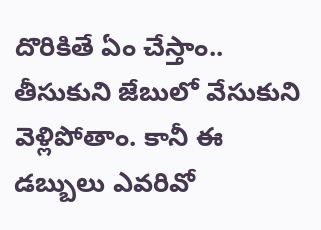దొరికితే ఏం చేస్తాం.. తీసుకుని జేబులో వేసుకుని వెళ్లిపోతాం. కానీ ఈ డబ్బులు ఎవరివో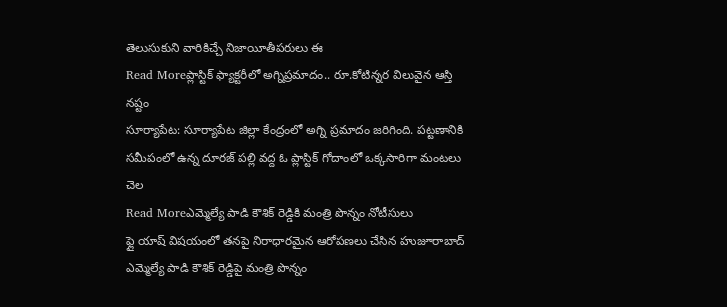తెలుసుకుని వారికిచ్చే నిజాయీతీపరులు ఈ
Read Moreప్లాస్టిక్ ఫ్యాక్టరీలో అగ్నిప్రమాదం.. రూ.కోటిన్నర విలువైన ఆస్తి నష్టం
సూర్యాపేట: సూర్యాపేట జిల్లా కేంద్రంలో అగ్ని ప్రమాదం జరిగింది. పట్టణానికి సమీపంలో ఉన్న దూరజ్ పల్లి వద్ద ఓ ప్లాస్టిక్ గోదాంలో ఒక్కసారిగా మంటలు చెల
Read Moreఎమ్మెల్యే పాడి కౌశిక్ రెడ్డికి మంత్రి పొన్నం నోటీసులు
ఫ్లై యాష్ విషయంలో తనపై నిరాధారమైన ఆరోపణలు చేసిన హుజూరాబాద్ ఎమ్మెల్యే పాడి కౌశిక్ రెడ్డిపై మంత్రి పొన్నం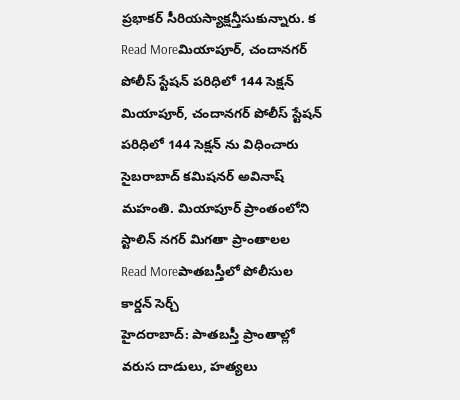ప్రభాకర్ సీరియస్యాక్షన్తీసుకున్నారు. క
Read Moreమియాపూర్, చందానగర్ పోలీస్ స్టేషన్ పరిధిలో 144 సెక్షన్
మియాపూర్, చందానగర్ పోలీస్ స్టేషన్ పరిధిలో 144 సెక్షన్ ను విధించారు సైబరాబాద్ కమిషనర్ అవినాష్ మహంతి. మియాపూర్ ప్రాంతంలోని స్టాలిన్ నగర్ మిగతా ప్రాంతాలల
Read Moreపాతబస్తీలో పోలీసుల కార్డన్ సెర్చ్
హైదరాబాద్: పాతబస్తీ ప్రాంతాల్లో వరుస దాడులు, హత్యలు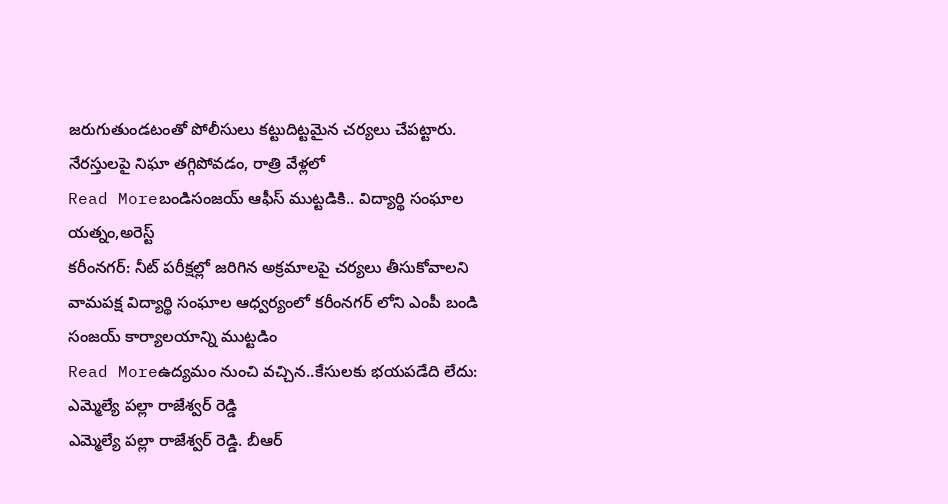జరుగుతుండటంతో పోలీసులు కట్టుదిట్టమైన చర్యలు చేపట్టారు. నేరస్తులపై నిఘా తగ్గిపోవడం, రాత్రి వేళ్లలో
Read Moreబండిసంజయ్ ఆఫీస్ ముట్టడికి.. విద్యార్థి సంఘాల యత్నం,అరెస్ట్
కరీంనగర్: నీట్ పరీక్షల్లో జరిగిన అక్రమాలపై చర్యలు తీసుకోవాలని వామపక్ష విద్యార్థి సంఘాల ఆధ్వర్యంలో కరీంనగర్ లోని ఎంపీ బండి సంజయ్ కార్యాలయాన్ని ముట్టడిం
Read Moreఉద్యమం నుంచి వచ్చిన..కేసులకు భయపడేది లేదు: ఎమ్మెల్యే పల్లా రాజేశ్వర్ రెడ్డి
ఎమ్మెల్యే పల్లా రాజేశ్వర్ రెడ్డి. బీఆర్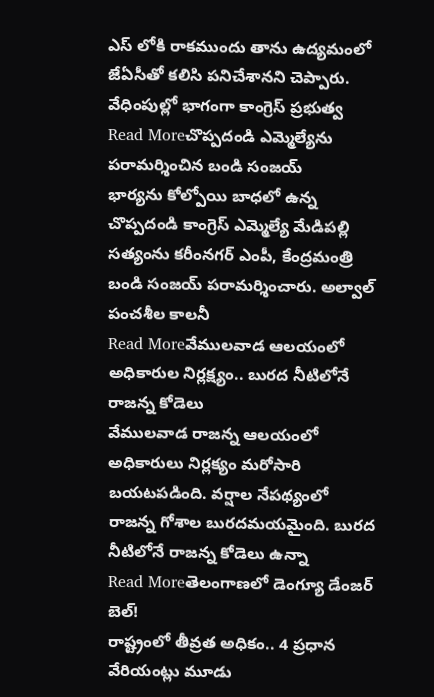ఎస్ లోకి రాకముందు తాను ఉద్యమంలో జేఏసీతో కలిసి పనిచేశానని చెప్పారు. వేధింపుల్లో భాగంగా కాంగ్రెస్ ప్రభుత్వ
Read Moreచొప్పదండి ఎమ్మెల్యేను పరామర్శించిన బండి సంజయ్
భార్యను కోల్పోయి బాధలో ఉన్న చొప్పదండి కాంగ్రెస్ ఎమ్మెల్యే మేడిపల్లి సత్యంను కరీంనగర్ ఎంపీ, కేంద్రమంత్రి బండి సంజయ్ పరామర్శించారు. అల్వాల్ పంచశీల కాలనీ
Read Moreవేములవాడ ఆలయంలో అధికారుల నిర్లక్ష్యం.. బురద నీటిలోనే రాజన్న కోడెలు
వేములవాడ రాజన్న ఆలయంలో అధికారులు నిర్లక్యం మరోసారి బయటపడింది. వర్షాల నేపథ్యంలో రాజన్న గోశాల బురదమయమైంది. బురద నీటిలోనే రాజన్న కోడెలు ఉన్నా
Read Moreతెలంగాణలో డెంగ్యూ డేంజర్ బెల్!
రాష్ట్రంలో తీవ్రత అధికం.. 4 ప్రధాన వేరియంట్లు మూడు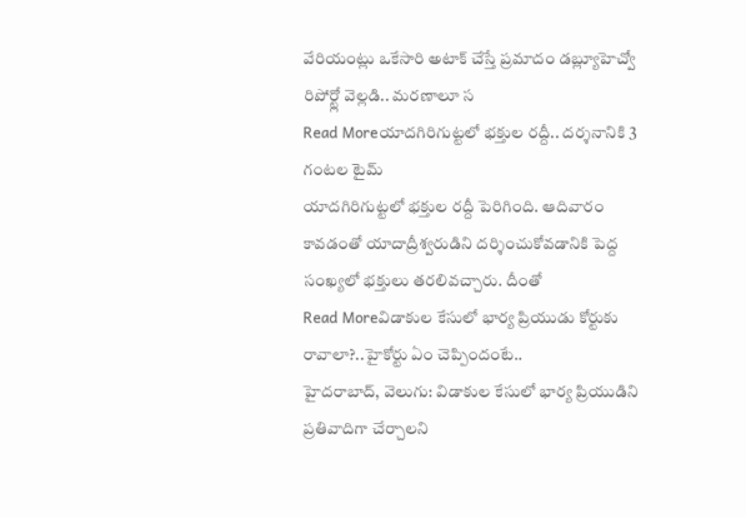వేరియంట్లు ఒకేసారి అటాక్ చేస్తే ప్రమాదం డబ్ల్యూహెచ్వో రిపోర్ట్లో వెల్లడి.. మరణాలూ స
Read Moreయాదగిరిగుట్టలో భక్తుల రద్దీ.. దర్శనానికి 3 గంటల టైమ్
యాదగిరిగుట్టలో భక్తుల రద్దీ పెరిగింది. ఆదివారం కావడంతో యాదాద్రీశ్వరుడిని దర్శించుకోవడానికి పెద్ద సంఖ్యలో భక్తులు తరలివచ్చారు. దీంతో
Read Moreవిడాకుల కేసులో భార్య ప్రియుడు కోర్టుకు రావాలా?..హైకోర్టు ఏం చెప్పిందంటే..
హైదరాబాద్, వెలుగు: విడాకుల కేసులో భార్య ప్రియుడిని ప్రతివాదిగా చేర్చాలని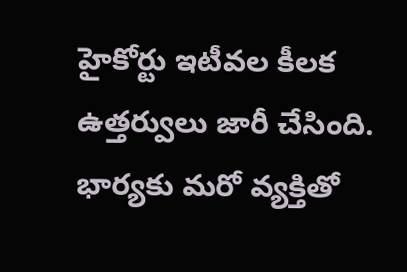హైకోర్టు ఇటీవల కీలక ఉత్తర్వులు జారీ చేసింది. భార్యకు మరో వ్యక్తితో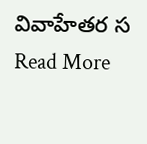వివాహేతర స
Read More